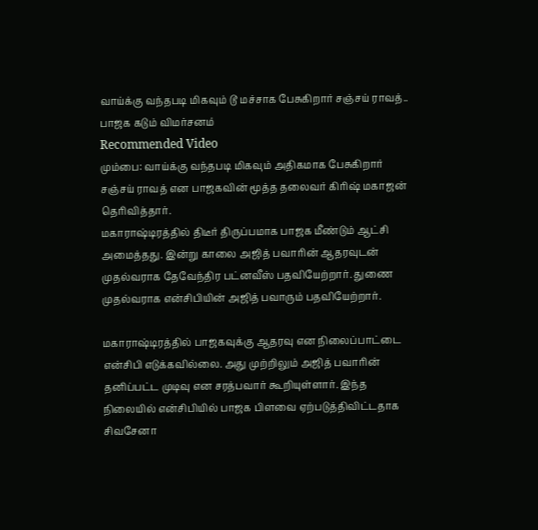வாய்க்கு வந்தபடி மிகவும் டூ மச்சாக பேசுகிறார் சஞ்சய் ராவத்.. பாஜக கடும் விமர்சனம்
Recommended Video
மும்பை: வாய்க்கு வந்தபடி மிகவும் அதிகமாக பேசுகிறார் சஞ்சய் ராவத் என பாஜகவின் மூத்த தலைவர் கிரிஷ் மகாஜன் தெரிவித்தார்.
மகாராஷ்டிரத்தில் திடீர் திருப்பமாக பாஜக மீண்டும் ஆட்சி அமைத்தது. இன்று காலை அஜித் பவாரின் ஆதரவுடன் முதல்வராக தேவேந்திர பட்னவீஸ் பதவியேற்றார். துணை முதல்வராக என்சிபியின் அஜித் பவாரும் பதவியேற்றார்.

மகாராஷ்டிரத்தில் பாஜகவுக்கு ஆதரவு என நிலைப்பாட்டை என்சிபி எடுக்கவில்லை. அது முற்றிலும் அஜித் பவாரின் தனிப்பட்ட முடிவு என சரத்பவார் கூறியுள்ளார். இந்த நிலையில் என்சிபியில் பாஜக பிளவை ஏற்படுத்திவிட்டதாக சிவசேனா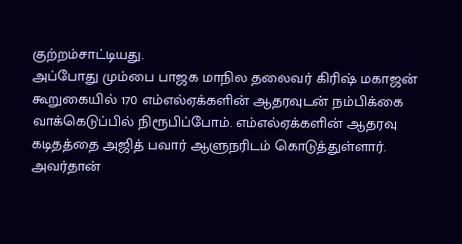குற்றம்சாட்டியது.
அப்போது மும்பை பாஜக மாநில தலைவர் கிரிஷ் மகாஜன் கூறுகையில் 170 எம்எல்ஏக்களின் ஆதரவுடன் நம்பிக்கை வாக்கெடுப்பில் நிரூபிப்போம். எம்எல்ஏக்களின் ஆதரவு கடிதத்தை அஜித் பவார் ஆளுநரிடம் கொடுத்துள்ளார். அவர்தான்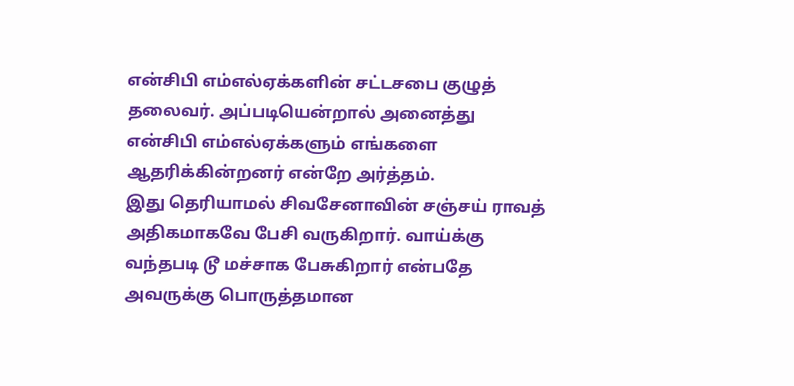என்சிபி எம்எல்ஏக்களின் சட்டசபை குழுத் தலைவர். அப்படியென்றால் அனைத்து என்சிபி எம்எல்ஏக்களும் எங்களை ஆதரிக்கின்றனர் என்றே அர்த்தம்.
இது தெரியாமல் சிவசேனாவின் சஞ்சய் ராவத் அதிகமாகவே பேசி வருகிறார். வாய்க்கு வந்தபடி டூ மச்சாக பேசுகிறார் என்பதே அவருக்கு பொருத்தமான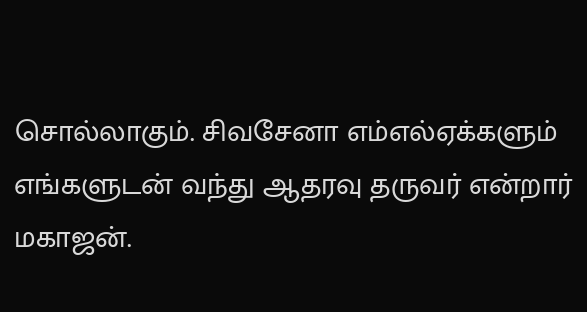சொல்லாகும். சிவசேனா எம்எல்ஏக்களும் எங்களுடன் வந்து ஆதரவு தருவர் என்றார் மகாஜன்.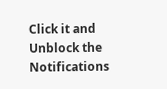Click it and Unblock the Notifications